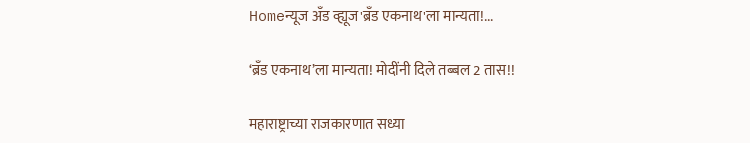Homeन्यूज अँड व्ह्यूज'ब्रँड एकनाथ'ला मान्यता!...

‘ब्रँड एकनाथ’ला मान्यता! मोदींनी दिले तब्बल 2 तास!!

महाराष्ट्राच्या राजकारणात सध्या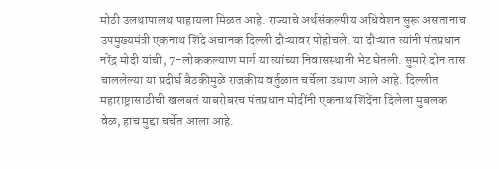मोठी उलथापालथ पाहायला मिळत आहे. राज्याचे अर्थसंकल्पीय अधिवेशन सुरू असतानाच उपमुख्यमंत्री एकनाथ शिंदे अचानक दिल्ली दौऱ्यावर पोहोचले. या दौऱ्यात त्यांनी पंतप्रधान नरेंद्र मोदी यांची, 7-लोककल्याण मार्ग या त्यांच्या निवासस्थानी भेट घेतली. सुमारे दोन तास चाललेल्या या प्रदीर्घ बैठकीमुळे राजकीय वर्तुळात चर्चेला उधाण आले आहे. दिल्लीत महाराष्ट्रासाठीची खलबतं याबरोबरच पंतप्रधान मोदींनी एकनाथ शिंदेंना दिलेला मुबलक वेळ, हाच मुद्दा चर्चेत आला आहे.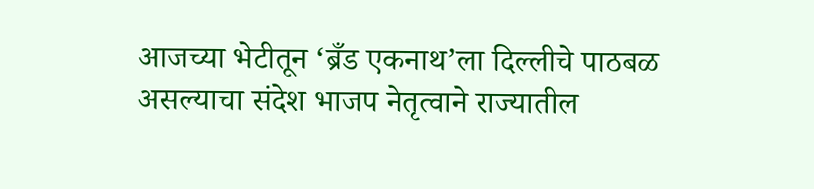आजच्या भेटीतून ‘ब्रँड एकनाथ’ला दिल्लीचे पाठबळ असल्याचा संदेश भाजप नेतृत्वाने राज्यातील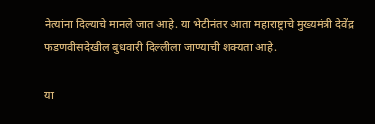नेत्यांना दिल्याचे मानले जात आहे. या भेटीनंतर आता महाराष्ट्राचे मुख्यमंत्री देवेंद्र फडणवीसदेखील बुधवारी दिल्लीला जाण्याची शक्यता आहे.

या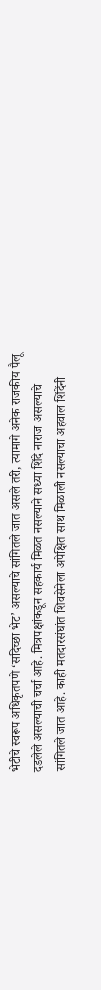भेटीचे स्वरूप अधिकृतपणे ‘सदिच्छा भेट’ असल्याचे सांगितले जात असले तरी, त्यामागे अनेक राजकीय पैलू दडलेले असल्याची चर्चा आहे. मित्रपक्षांकडून सहकार्य मिळत नसल्याने सध्या शिंदे नाराज असल्याचे सांगितले जात आहे. काही मतदारसंघांत शिवसेनेला अपेक्षित साथ मिळाली नसल्याचा अहवाल शिंदेंनी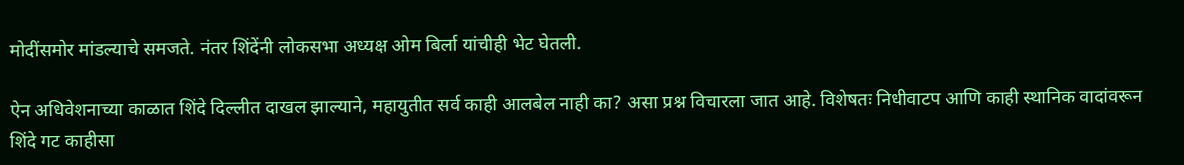मोदींसमोर मांडल्याचे समजते. नंतर शिंदेंनी लोकसभा अध्यक्ष ओम बिर्ला यांचीही भेट घेतली.

ऐन अधिवेशनाच्या काळात शिंदे दिल्लीत दाखल झाल्याने, महायुतीत सर्व काही आलबेल नाही का? असा प्रश्न विचारला जात आहे. विशेषतः निधीवाटप आणि काही स्थानिक वादांवरून शिंदे गट काहीसा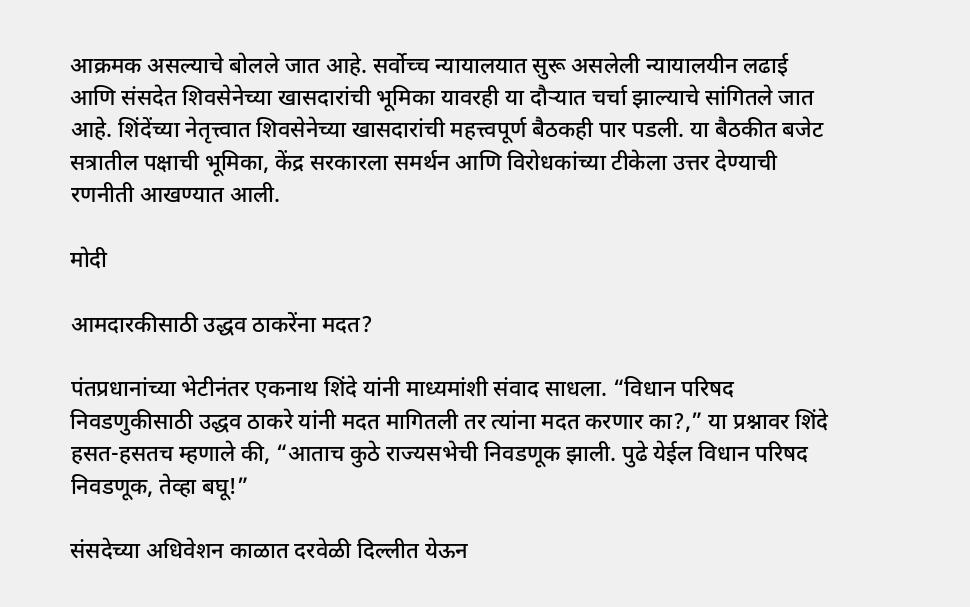आक्रमक असल्याचे बोलले जात आहे. सर्वोच्च न्यायालयात सुरू असलेली न्यायालयीन लढाई आणि संसदेत शिवसेनेच्या खासदारांची भूमिका यावरही या दौऱ्यात चर्चा झाल्याचे सांगितले जात आहे. शिंदेंच्या नेतृत्त्वात शिवसेनेच्या खासदारांची महत्त्वपूर्ण बैठकही पार पडली. या बैठकीत बजेट सत्रातील पक्षाची भूमिका, केंद्र सरकारला समर्थन आणि विरोधकांच्या टीकेला उत्तर देण्याची रणनीती आखण्यात आली.

मोदी

आमदारकीसाठी उद्धव ठाकरेंना मदत?

पंतप्रधानांच्या भेटीनंतर एकनाथ शिंदे यांनी माध्यमांशी संवाद साधला. “विधान परिषद निवडणुकीसाठी उद्धव ठाकरे यांनी मदत मागितली तर त्यांना मदत करणार का?,” या प्रश्नावर शिंदे हसत-हसतच म्हणाले की, “आताच कुठे राज्यसभेची निवडणूक झाली. पुढे येईल विधान परिषद निवडणूक, तेव्हा बघू!”

संसदेच्या अधिवेशन काळात दरवेळी दिल्लीत येऊन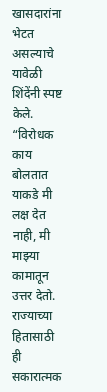खासदारांना भेटत असल्याचे यावेळी शिंदेंनी स्पष्ट केले. “विरोधक काय बोलतात याकडे मी लक्ष देत नाही, मी माझ्या कामातून उत्तर देतो. राज्याच्या हितासाठी ही सकारात्मक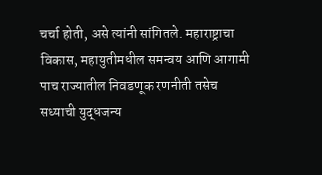चर्चा होती, असे त्यांनी सांगितले. महाराष्ट्राचा विकास, महायुतीमधील समन्वय आणि आगामी पाच राज्यातील निवडणूक रणनीती तसेच सध्याची युद्धजन्य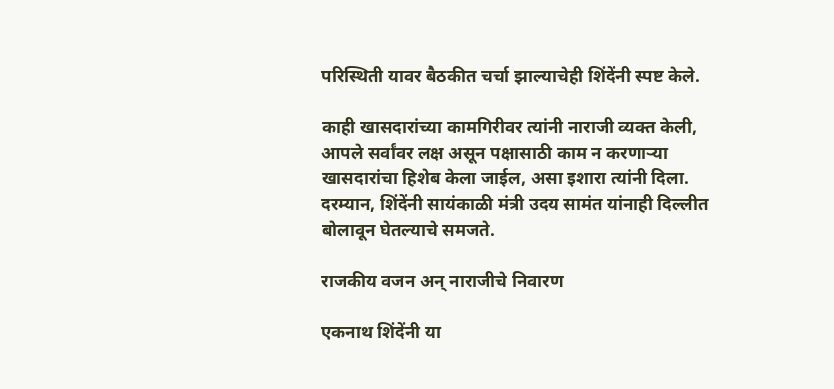परिस्थिती यावर बैठकीत चर्चा झाल्याचेही शिंदेंनी स्पष्ट केले.

काही खासदारांच्या कामगिरीवर त्यांनी नाराजी व्यक्त केली, आपले सर्वांवर लक्ष असून पक्षासाठी काम न करणाऱ्या खासदारांचा हिशेब केला जाईल, असा इशारा त्यांनी दिला. दरम्यान, शिंदेंनी सायंकाळी मंत्री उदय सामंत यांनाही दिल्लीत बोलावून घेतल्याचे समजते.

राजकीय वजन अन् नाराजीचे निवारण

एकनाथ शिंदेंनी या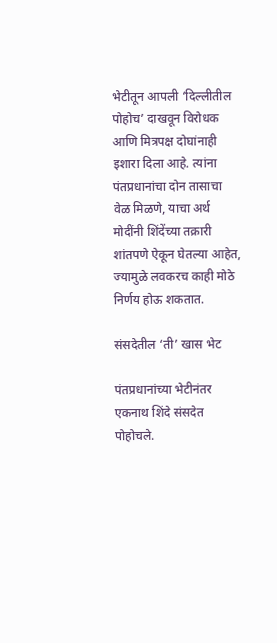भेटीतून आपली ‘दिल्लीतील पोहोच’ दाखवून विरोधक आणि मित्रपक्ष दोघांनाही इशारा दिला आहे. त्यांना पंतप्रधानांचा दोन तासाचा वेळ मिळणे, याचा अर्थ मोदींनी शिंदेंच्या तक्रारी शांतपणे ऐकून घेतल्या आहेत, ज्यामुळे लवकरच काही मोठे निर्णय होऊ शकतात.

संसदेतील ‘ती’ खास भेट

पंतप्रधानांच्या भेटीनंतर एकनाथ शिंदे संसदेत पोहोचले.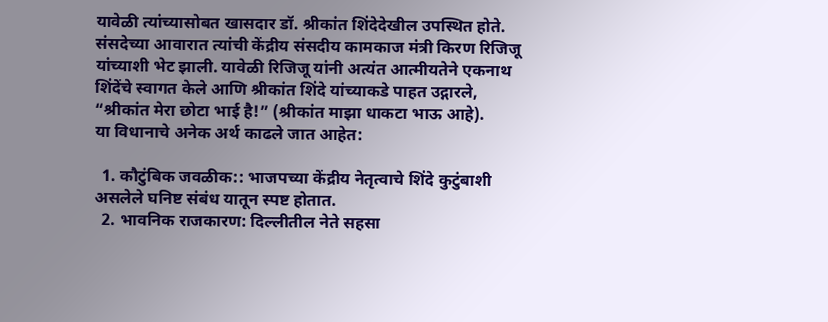यावेळी त्यांच्यासोबत खासदार डॉ. श्रीकांत शिंदेदेखील उपस्थित होते. संसदेच्या आवारात त्यांची केंद्रीय संसदीय कामकाज मंत्री किरण रिजिजू यांच्याशी भेट झाली. यावेळी रिजिजू यांनी अत्यंत आत्मीयतेने एकनाथ शिंदेंचे स्वागत केले आणि श्रीकांत शिंदे यांच्याकडे पाहत उद्गारले, “श्रीकांत मेरा छोटा भाई है!” (श्रीकांत माझा धाकटा भाऊ आहे).
या विधानाचे अनेक अर्थ काढले जात आहेत:

  1. कौटुंबिक जवळीक:: भाजपच्या केंद्रीय नेतृत्वाचे शिंदे कुटुंबाशी असलेले घनिष्ट संबंध यातून स्पष्ट होतात.
  2. भावनिक राजकारण: दिल्लीतील नेते सहसा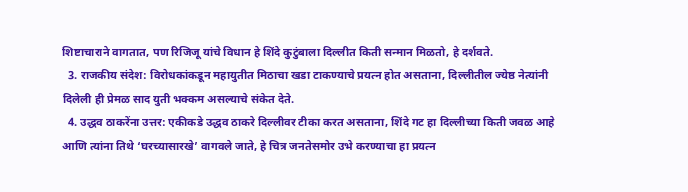शिष्टाचाराने वागतात, पण रिजिजू यांचे विधान हे शिंदे कुटुंबाला दिल्लीत किती सन्मान मिळतो, हे दर्शवते.
  3. राजकीय संदेश: विरोधकांकडून महायुतीत मिठाचा खडा टाकण्याचे प्रयत्न होत असताना, दिल्लीतील ज्येष्ठ नेत्यांनी दिलेली ही प्रेमळ साद युती भक्कम असल्याचे संकेत देते.
  4. उद्धव ठाकरेंना उत्तर: एकीकडे उद्धव ठाकरे दिल्लीवर टीका करत असताना, शिंदे गट हा दिल्लीच्या किती जवळ आहे आणि त्यांना तिथे ‘घरच्यासारखे’ वागवले जाते, हे चित्र जनतेसमोर उभे करण्याचा हा प्रयत्न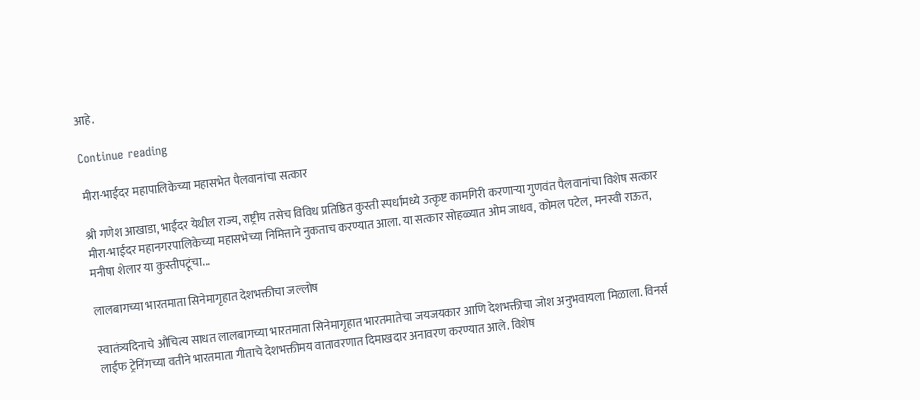आहे.

Continue reading

मीरा-भाईंदर महापालिकेच्या महासभेत पैलवानांचा सत्कार

श्री गणेश आखाडा, भाईंदर येथील राज्य, राष्ट्रीय तसेच विविध प्रतिष्ठित कुस्ती स्पर्धांमध्ये उत्कृष्ट कामगिरी करणाऱ्या गुणवंत पैलवानांचा विशेष सत्कार मीरा-भाईंदर महानगरपालिकेच्या महासभेच्या निमित्ताने नुकताच करण्यात आला. या सत्कार सोहळ्यात ओम जाधव, कोमल पटेल, मनस्वी राऊत, मनीषा शेलार या कुस्तीपटूंचा...

लालबागच्या भारतमाता सिनेमागृहात देशभक्तीचा जल्लोष

स्वातंत्र्यदिनाचे औचित्य साधत लालबागच्या भारतमाता सिनेमागृहात भारतमातेचा जयजयकार आणि देशभक्तीचा जोश अनुभवायला मिळाला. विनर्स लाईफ ट्रेनिंगच्या वतीने भारतमाता गीताचे देशभक्तीमय वातावरणात दिमाखदार अनावरण करण्यात आले. विशेष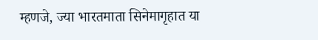म्हणजे, ज्या भारतमाता सिनेमागृहात या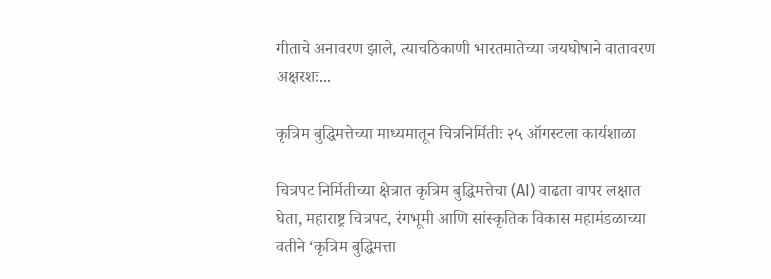गीताचे अनावरण झाले, त्याचठिकाणी भारतमातेच्या जयघोषाने वातावरण अक्षरशः...

कृत्रिम बुद्धिमत्तेच्या माध्यमातून चित्रनिर्मितीः २५ ऑगस्टला कार्यशाळा

चित्रपट निर्मितीच्या क्षेत्रात कृत्रिम बुद्धिमत्तेचा (AI) वाढता वापर लक्षात घेता, महाराष्ट्र चित्रपट, रंगभूमी आणि सांस्कृतिक विकास महामंडळाच्या वतीने ‘कृत्रिम बुद्धिमत्ता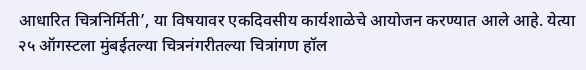आधारित चित्रनिर्मिती’, या विषयावर एकदिवसीय कार्यशाळेचे आयोजन करण्यात आले आहे. येत्या २५ ऑगस्टला मुंबईतल्या चित्रनंगरीतल्या चित्रांगण हॉल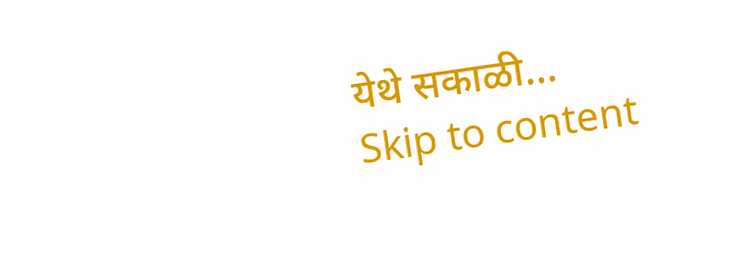येथे सकाळी...
Skip to content